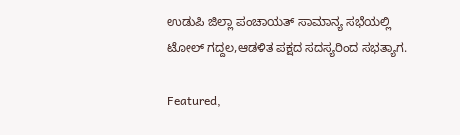ಉಡುಪಿ ಜಿಲ್ಲಾ ಪಂಚಾಯತ್ ಸಾಮಾನ್ಯ ಸಭೆಯಲ್ಲಿ ಟೋಲ್ ಗದ್ದಲ,ಆಡಳಿತ ಪಕ್ಷದ ಸದಸ್ಯರಿಂದ ಸಭತ್ಯಾಗ.

Featured,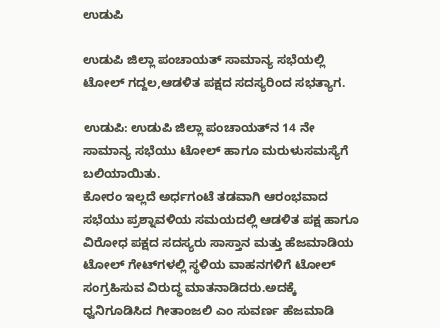ಉಡುಪಿ

ಉಡುಪಿ ಜಿಲ್ಲಾ ಪಂಚಾಯತ್ ಸಾಮಾನ್ಯ ಸಭೆಯಲ್ಲಿ ಟೋಲ್ ಗದ್ದಲ,ಆಡಳಿತ ಪಕ್ಷದ ಸದಸ್ಯರಿಂದ ಸಭತ್ಯಾಗ.

ಉಡುಪಿ: ಉಡುಪಿ ಜಿಲ್ಲಾ ಪಂಚಾಯತ್‍ನ 14 ನೇ ಸಾಮಾನ್ಯ ಸಭೆಯು ಟೋಲ್ ಹಾಗೂ ಮರುಳುಸಮಸ್ಯೆಗೆ ಬಲಿಯಾಯಿತು.
ಕೋರಂ ಇಲ್ಲದೆ ಅರ್ಧಗಂಟೆ ತಡವಾಗಿ ಆರಂಭವಾದ ಸಭೆಯು ಪ್ರಶ್ನಾವಳಿಯ ಸಮಯದಲ್ಲಿ ಆಡಳಿತ ಪಕ್ಷ ಹಾಗೂ ವಿರೋಧ ಪಕ್ಷದ ಸದಸ್ಯರು ಸಾಸ್ತಾನ ಮತ್ತು ಹೆಜಮಾಡಿಯ ಟೋಲ್ ಗೇಟ್‍ಗಳಲ್ಲಿ ಸ್ಥಳಿಯ ವಾಹನಗಳಿಗೆ ಟೋಲ್ ಸಂಗ್ರಹಿಸುವ ವಿರುದ್ಧ ಮಾತನಾಡಿದರು.ಅದಕ್ಕೆ ಧ್ವನಿಗೂಡಿಸಿದ ಗೀತಾಂಜಲಿ ಎಂ ಸುವರ್ಣ ಹೆಜಮಾಡಿ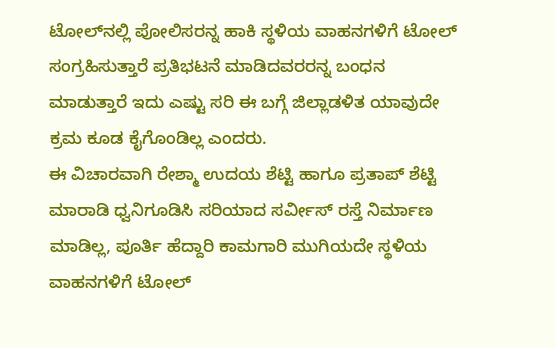ಟೋಲ್‍ನಲ್ಲಿ ಪೋಲಿಸರನ್ನ ಹಾಕಿ ಸ್ಥಳಿಯ ವಾಹನಗಳಿಗೆ ಟೋಲ್ ಸಂಗ್ರಹಿಸುತ್ತಾರೆ ಪ್ರತಿಭಟನೆ ಮಾಡಿದವರರನ್ನ ಬಂಧನ ಮಾಡುತ್ತಾರೆ ಇದು ಎಷ್ಟು ಸರಿ ಈ ಬಗ್ಗೆ ಜಿಲ್ಲಾಡಳಿತ ಯಾವುದೇ ಕ್ರಮ ಕೂಡ ಕೈಗೊಂಡಿಲ್ಲ ಎಂದರು.
ಈ ವಿಚಾರವಾಗಿ ರೇಶ್ಮಾ ಉದಯ ಶೆಟ್ಟಿ ಹಾಗೂ ಪ್ರತಾಪ್ ಶೆಟ್ಟಿ ಮಾರಾಡಿ ಧ್ವನಿಗೂಡಿಸಿ ಸರಿಯಾದ ಸರ್ವೀಸ್ ರಸ್ತೆ ನಿರ್ಮಾಣ ಮಾಡಿಲ್ಲ, ಪೂರ್ತಿ ಹೆದ್ದಾರಿ ಕಾಮಗಾರಿ ಮುಗಿಯದೇ ಸ್ಥಳಿಯ ವಾಹನಗಳಿಗೆ ಟೋಲ್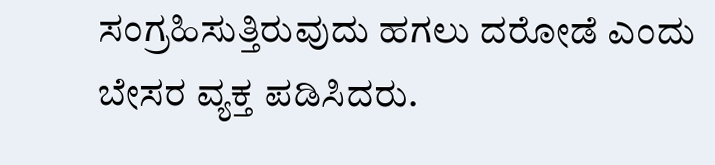ಸಂಗ್ರಹಿಸುತ್ತಿರುವುದು ಹಗಲು ದರೋಡೆ ಎಂದು ಬೇಸರ ವ್ಯಕ್ತ ಪಡಿಸಿದರು.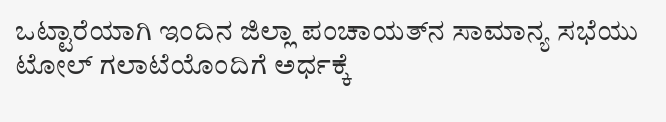ಒಟ್ಟಾರೆಯಾಗಿ ಇಂದಿನ ಜಿಲ್ಲಾ ಪಂಚಾಯತ್‍ನ ಸಾಮಾನ್ಯ ಸಭೆಯು ಟೋಲ್ ಗಲಾಟೆಯೊಂದಿಗೆ ಅರ್ಧಕ್ಕೆ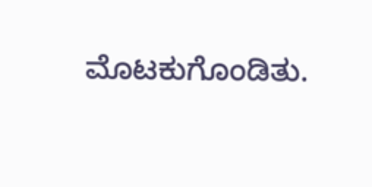ಮೊಟಕುಗೊಂಡಿತು.